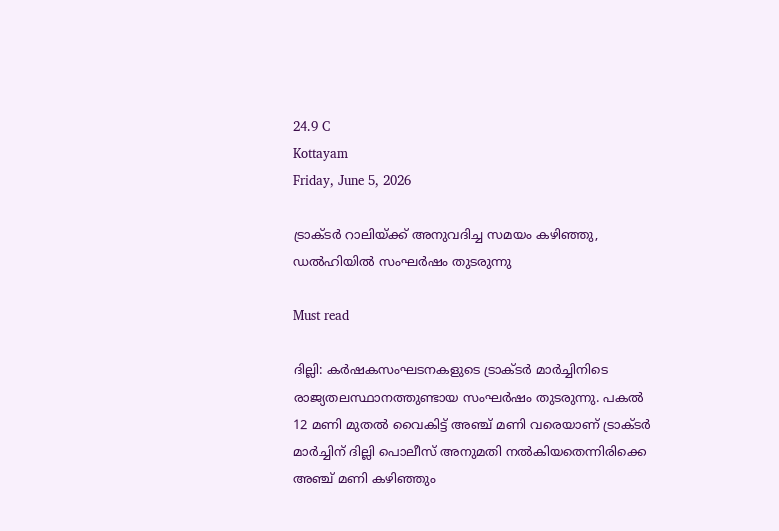24.9 C
Kottayam
Friday, June 5, 2026

ട്രാക്ടർ റാലിയ്ക്ക് അനുവദിച്ച സമയം കഴിഞ്ഞു, ഡൽഹിയിൽ സംഘർഷം തുടരുന്നു

Must read

ദില്ലി: കർഷകസംഘടനകളുടെ ട്രാക്ടർ മാർച്ചിനിടെ രാജ്യതലസ്ഥാനത്തുണ്ടായ സംഘർഷം തുടരുന്നു. പകൽ 12 മണി മുതൽ വൈകിട്ട് അഞ്ച് മണി വരെയാണ് ട്രാക്ടർ മാർച്ചിന് ദില്ലി പൊലീസ് അനുമതി നൽകിയതെന്നിരിക്കെ അഞ്ച് മണി കഴിഞ്ഞും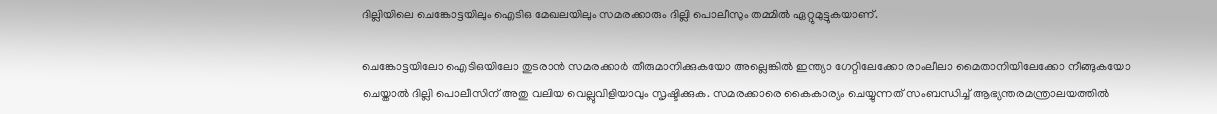ദില്ലിയിലെ ചെങ്കോട്ടയിലും ഐടിഒ മേഖലയിലും സമരക്കാരും ദില്ലി പൊലീസും തമ്മിൽ ഏറ്റുമുട്ടുകയാണ്.

ചെങ്കോട്ടയിലോ ഐടിഒയിലോ തുടരാൻ സമരക്കാർ തീരുമാനിക്കുകയോ അല്ലെങ്കിൽ ഇന്ത്യാ ഗേറ്റിലേക്കോ രാംലീലാ മൈതാനിയിലേക്കോ നീങ്ങുകയോ ചെയ്താൽ ദില്ലി പൊലീസിന് അതു വലിയ വെല്ലുവിളിയാവും സൃഷ്ടിക്കുക. സമരക്കാരെ കൈകാര്യം ചെയ്യുന്നത് സംബന്ധിച്ച് ആഭ്യന്തരമന്ത്രാലയത്തിൽ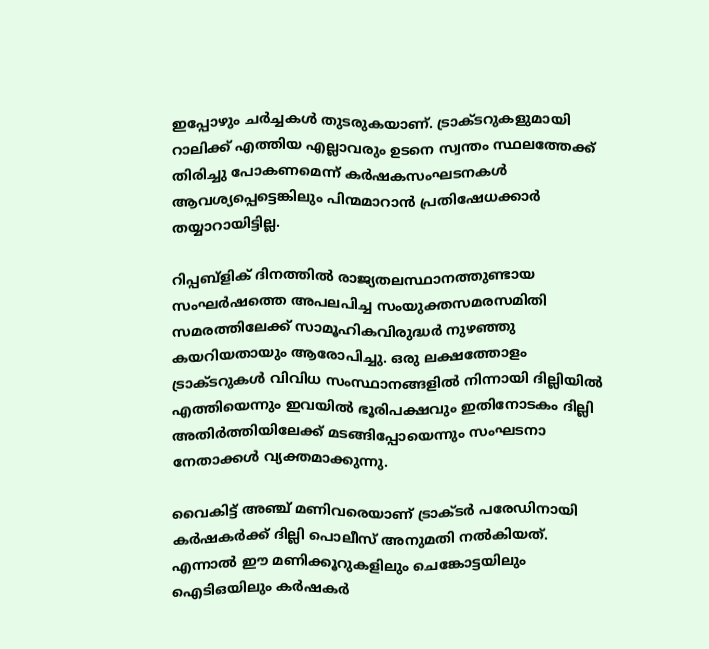ഇപ്പോഴും ചർച്ചകൾ തുടരുകയാണ്. ട്രാക്ടറുകളുമായി റാലിക്ക് എത്തിയ എല്ലാവരും ഉടനെ സ്വന്തം സ്ഥലത്തേക്ക് തിരിച്ചു പോകണമെന്ന് കർഷകസംഘടനകൾ ആവശ്യപ്പെട്ടെങ്കിലും പിന്മമാറാൻ പ്രതിഷേധക്കാർ തയ്യാറായിട്ടില്ല.

റിപ്പബ്ളിക് ദിനത്തിൽ രാജ്യതലസ്ഥാനത്തുണ്ടായ സംഘർഷത്തെ അപലപിച്ച സംയുക്തസമരസമിതി സമരത്തിലേക്ക് സാമൂഹികവിരുദ്ധർ നുഴഞ്ഞു കയറിയതായും ആരോപിച്ചു. ഒരു ലക്ഷത്തോളം ട്രാക്ടറുകൾ വിവിധ സംസ്ഥാനങ്ങളിൽ നിന്നായി ദില്ലിയിൽ എത്തിയെന്നും ഇവയിൽ ഭൂരിപക്ഷവും ഇതിനോടകം ദില്ലി അതിർത്തിയിലേക്ക് മടങ്ങിപ്പോയെന്നും സംഘടനാ നേതാക്കൾ വ്യക്തമാക്കുന്നു.

വൈകിട്ട് അ‍ഞ്ച് മണിവരെയാണ് ട്രാക്ട‍‍ർ പരേഡിനായി ക‍ർഷകർക്ക് ദില്ലി പൊലീസ് അനുമതി നൽകിയത്. എന്നാൽ ഈ മണിക്കൂറുകളിലും ചെങ്കോട്ടയിലും ഐടിഒയിലും കർഷകർ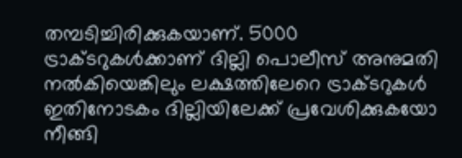തമ്പടിച്ചിരിക്കുകയാണ്. 5000 ട്രാക്ടറുകൾക്കാണ് ദില്ലി പൊലീസ് അനുമതി നൽകിയെങ്കിലും ലക്ഷത്തിലേറെ ട്രാക്ടറുകൾ ഇതിനോടകം ദില്ലിയിലേക്ക് പ്രവേശിക്കുകയോ നീങ്ങി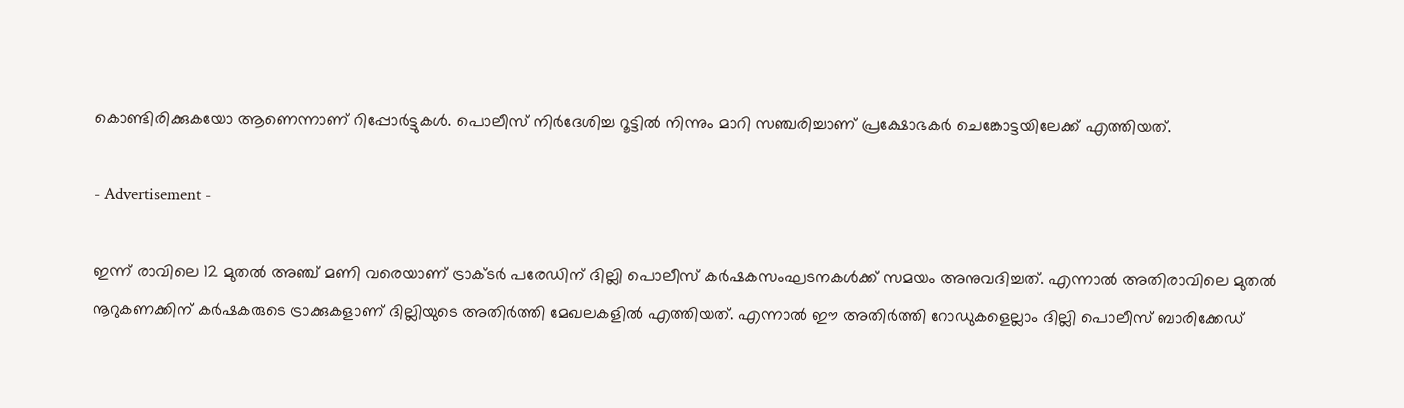കൊണ്ടിരിക്കുകയോ ആണെന്നാണ് റിപ്പോർട്ടുകൾ. പൊലീസ് നിർദേശിച്ച റൂട്ടിൽ നിന്നും മാറി സഞ്ചരിച്ചാണ് പ്രക്ഷോഭക‍ർ ചെങ്കോട്ടയിലേക്ക് എത്തിയത്.

- Advertisement -

ഇന്ന് രാവിലെ 12 മുതൽ അഞ്ച് മണി വരെയാണ് ട്രാക്ട‍ർ പരേഡിന് ദില്ലി പൊലീസ് കർഷകസംഘടനകൾക്ക് സമയം അനുവദിച്ചത്. എന്നാൽ അതിരാവിലെ മുതൽ നൂറുകണക്കിന് ക‍ർഷകരുടെ ട്രാക്കുകളാണ് ദില്ലിയുടെ അതി‍ർത്തി മേഖലകളിൽ എത്തിയത്. എന്നാൽ ഈ അതിർത്തി റോഡുകളെല്ലാം ദില്ലി പൊലീസ് ബാരിക്കേ‍ഡ്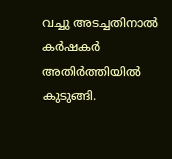വച്ചു അ‌ടച്ചതിനാൽ ക‍ർഷകർ അതിർത്തിയിൽ കുടുങ്ങി.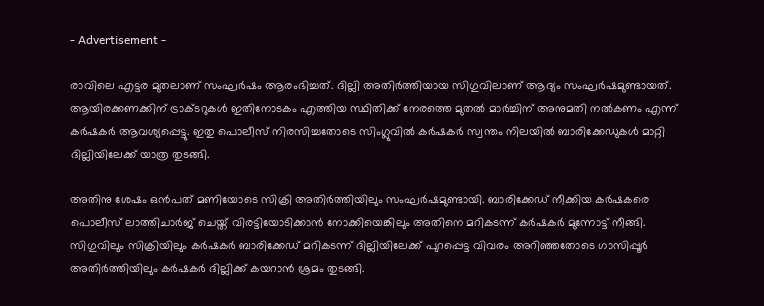- Advertisement -

രാവിലെ എട്ടര മുതലാണ് സംഘ‍ർഷം ആരംഭിച്ചത്. ദില്ലി അതിർത്തിയായ സിഗുവിലാണ് ആദ്യം സംഘർഷമുണ്ടായത്. ആയിരക്കണക്കിന് ട്രാക്ടറുകൾ ഇതിനോടകം എത്തിയ സ്ഥിതിക്ക് നേരത്തെ മുതൽ മാർച്ചിന് അനുമതി നൽകണം എന്ന് കർഷകർ ആവശ്യപ്പെട്ടു. ഇതു പൊലീസ് നിരസിച്ചതോടെ സിംഗ്ലുവിൽ കർഷകർ സ്വന്തം നിലയിൽ ബാരിക്കേഡുകൾ മാറ്റി ദില്ലിയിലേക്ക് യാത്ര തുടങ്ങി.

അതിനു ശേഷം ഒൻപത് മണിയോടെ സിക്രി അതി‍ർത്തിയിലും സംഘ‍ർഷമുണ്ടായി. ബാരിക്കേഡ് നീക്കിയ കർഷകരെ പൊലീസ് ലാത്തിചാർജ് ചെയ്ത് വിരട്ടിയോടിക്കാൻ നോക്കിയെങ്കിലും അതിനെ മറികടന്ന് കർഷകർ മുന്നോട്ട് നീങ്ങി. സിഗുവിലും സിക്രിയിലും ക‍ർഷകർ ബാരിക്കേ‍ഡ് മറികടന്ന് ദില്ലിയിലേക്ക് പുറപ്പെട്ട വിവരം അറിഞ്ഞതോടെ ഗാസിപ്പൂർ അതിർത്തിയിലും കർഷകർ ദില്ലിക്ക് കയറാൻ ശ്രമം തുടങ്ങി.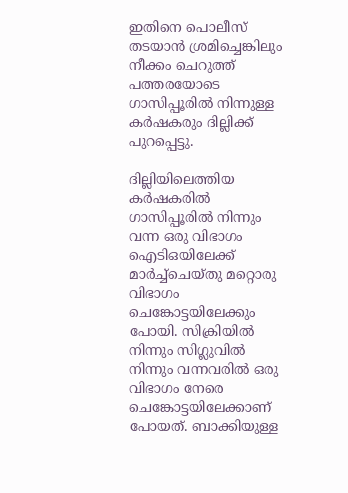ഇതിനെ പൊലീസ് തടയാൻ ശ്രമിച്ചെങ്കിലും നീക്കം ചെറുത്ത് പത്തരയോടെ ഗാസിപ്പൂരിൽ നിന്നുള്ള കർഷകരും ദില്ലിക്ക് പുറപ്പെട്ടു.

ദില്ലിയിലെത്തിയ കർഷകരിൽ ഗാസിപ്പൂരിൽ നിന്നും വന്ന ഒരു വിഭാഗം ഐടിഒയിലേക്ക് മാർച്ച്ചെയ്തു മറ്റൊരു വിഭാഗം ചെങ്കോട്ടയിലേക്കും പോയി. സിക്രിയിൽ നിന്നും സിഗ്ലുവിൽ നിന്നും വന്നവരിൽ ഒരു വിഭാഗം നേരെ ചെങ്കോട്ടയിലേക്കാണ് പോയത്. ബാക്കിയുള്ള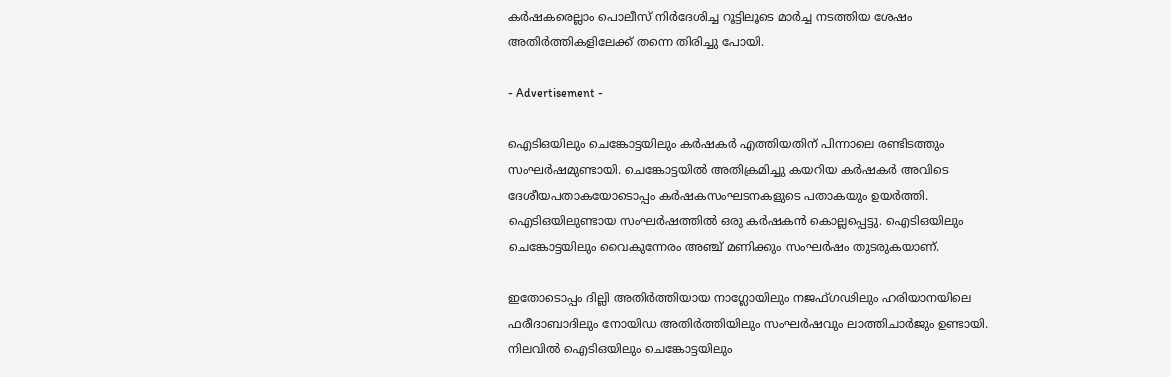കർഷകരെല്ലാം പൊലീസ് നിർദേശിച്ച റൂട്ടിലൂടെ മാർച്ച നടത്തിയ ശേഷം അതിർത്തികളിലേക്ക് തന്നെ തിരിച്ചു പോയി.

- Advertisement -

ഐടിഒയിലും ചെങ്കോട്ടയിലും കർഷകർ എത്തിയതിന് പിന്നാലെ രണ്ടിടത്തും സംഘർഷമുണ്ടായി. ചെങ്കോട്ടയിൽ അതിക്രമിച്ചു കയറിയ കർഷകർ അവിടെ ദേശീയപതാകയോടൊപ്പം കർഷകസംഘടനകളുടെ പതാകയും ഉയർത്തി. ഐടിഒയിലുണ്ടായ സംഘർഷത്തിൽ ഒരു കർഷകൻ കൊല്ലപ്പെട്ടു. ഐടിഒയിലും ചെങ്കോട്ടയിലും വൈകുന്നേരം അ‍ഞ്ച് മണിക്കും സംഘ‍ർഷം തുടരുകയാണ്.

ഇതോടൊപ്പം ദില്ലി അതിർത്തിയായ നാഗ്ലോയിലും നജഫ്ഗഢിലും ഹരിയാനയിലെ ഫരീദാബാദിലും നോയിഡ അതിർത്തിയിലും സംഘർഷവും ലാത്തിചാർജും ഉണ്ടായി. നിലവിൽ ഐടിഒയിലും ചെങ്കോട്ടയിലും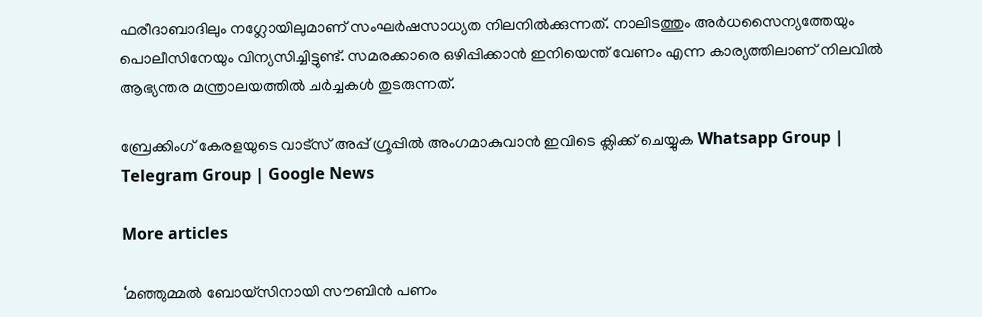ഫരീദാബാദിലും നഗ്ലോയിലുമാണ് സംഘർഷസാധ്യത നിലനിൽക്കുന്നത്. നാലിടത്തും അർധസൈന്യത്തേയും പൊലീസിനേയും വിന്യസിച്ചിട്ടുണ്ട്. സമരക്കാരെ ഒഴിപ്പിക്കാൻ ഇനിയെന്ത് വേണം എന്ന കാര്യത്തിലാണ് നിലവിൽ ആഭ്യന്തര മന്ത്രാലയത്തിൽ ചർച്ചകൾ തുടരുന്നത്.

ബ്രേക്കിംഗ് കേരളയുടെ വാട്സ് അപ്പ് ഗ്രൂപ്പിൽ അംഗമാകുവാൻ ഇവിടെ ക്ലിക്ക് ചെയ്യുക Whatsapp Group | Telegram Group | Google News

More articles

‘മഞ്ഞുമ്മൽ ബോയ്സിനായി സൗബിൻ പണം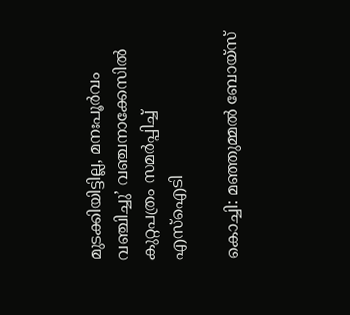മുടക്കിയിട്ടില്ല, മനഃപൂർവം വഞ്ചിച്ചു’ വഞ്ചനാക്കേസിൽ കുറ്റപത്രം സമർപ്പിച്ച് എസ്ഐടി

കൊച്ചി: മഞ്ഞുമ്മൽ ബോയ്‌സ്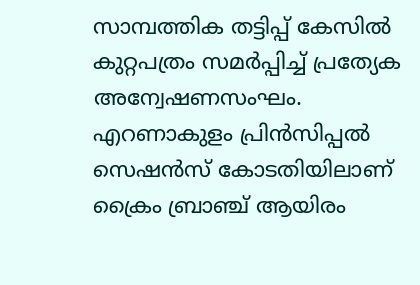സാമ്പത്തിക തട്ടിപ്പ് കേസിൽ കുറ്റപത്രം സമർപ്പിച്ച് പ്രത്യേക അന്വേഷണസംഘം. എറണാകുളം പ്രിൻസിപ്പൽ സെഷൻസ് കോടതിയിലാണ് ക്രൈം ബ്രാഞ്ച് ആയിരം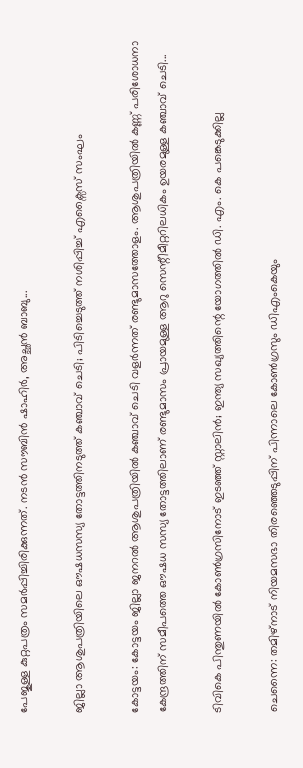പേജുള്ള കുറ്റപത്രം സമർപ്പിച്ചിരിക്കുന്നത്. നടൻ സൗബിൻ ഷാഹിർ, അച്ഛൻ ബാബു...

ജില്ലാ ആശുപത്രിയിലെ ഔഷധസസ്യ തോട്ടത്തിനടുത്ത് കഞ്ചാവ് ചെടി; പിടിച്ചെടുത്ത് നശിപ്പിച്ച് എക്സൈസ് സംഘം

കോട്ടയം: കോട്ടയം ജില്ലാ ജനറൽ ആശുപത്രിയിൽ കഞ്ചാവ് ചെടി വളർന്നത് രണ്ടുമാസത്തോളം. ആശുപത്രിയിൽ കണ്ണ് പരിശോധനാ കേന്ദ്രത്തിന് സമീപത്തെ ഔഷധ സസ്യ തോട്ടത്തിലാണ് രണ്ടുമാസം പ്രായമുള്ള ആറു സെന്റീമീറ്ററിലധികം ഉയരമുള്ള കഞ്ചാവ് ചെടി...

ടിവികെ പിന്തുണയിൽ കോൺഗ്രസിനോട് ഇടഞ്ഞ് സ്റ്റാലിൻ; ഇന്ത്യ സഖ്യത്തിന്റെ യോഗത്തിൽ ഡി. എം. കെ പങ്കെടുക്കില്ല

ചെന്നൈ: തമിഴ്നാട് നിയമസഭാ തിരഞ്ഞെടുപ്പിന് പിന്നാലെ കോൺഗ്രസും ഡിഎംകെയും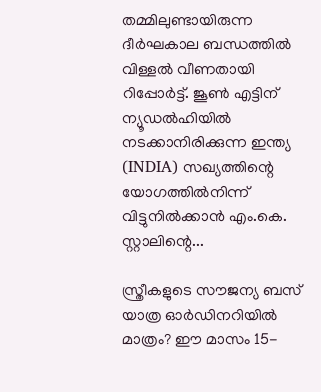തമ്മിലുണ്ടായിരുന്ന ദീർഘകാല ബന്ധത്തിൽ വിള്ളൽ വീണതായി റിപ്പോർട്ട്. ജൂൺ എട്ടിന് ന്യൂഡൽഹിയിൽ നടക്കാനിരിക്കുന്ന ഇന്ത്യ (INDIA) സഖ്യത്തിന്റെ യോഗത്തിൽനിന്ന് വിട്ടുനിൽക്കാൻ എം.കെ. സ്റ്റാലിന്റെ...

സ്ത്രീകളുടെ സൗജന്യ ബസ് യാത്ര ഓർഡിനറിയിൽ മാത്രം? ഈ മാസം 15-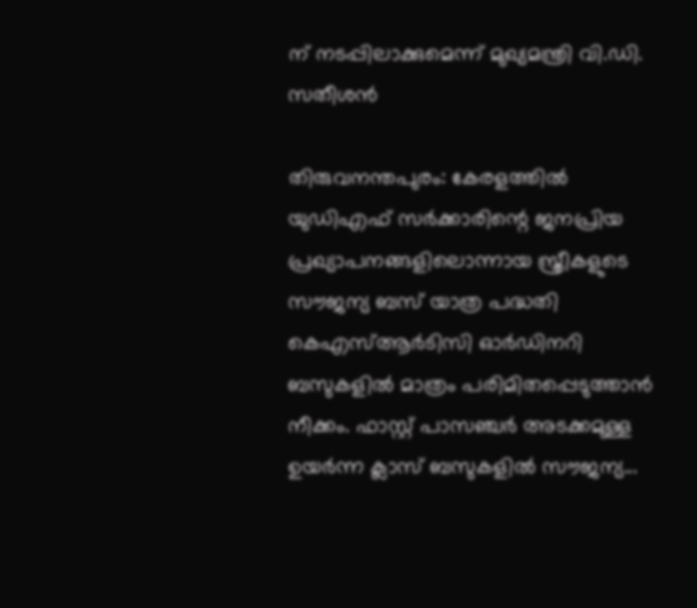ന് നടപ്പിലാക്കുമെന്ന് മുഖ്യമന്ത്രി വി.ഡി. സതീശൻ

തിരുവനന്തപുരം: കേരളത്തിൽ യുഡിഎഫ് സർക്കാരിന്റെ ജനപ്രിയ പ്രഖ്യാപനങ്ങളിലൊന്നായ സ്ത്രീകളുടെ സൗജന്യ ബസ് യാത്ര പദ്ധതി കെഎസ്ആർടിസി ഓർഡിനറി ബസുകളിൽ മാത്രം പരിമിതപ്പെടുത്താൻ നീക്കം. ഫാസ്റ്റ് പാസഞ്ചർ അടക്കമുള്ള ഉയർന്ന ക്ലാസ് ബസുകളിൽ സൗജന്യ...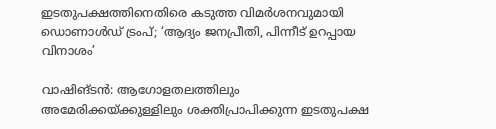ഇടതുപക്ഷത്തിനെതിരെ കടുത്ത വിമർശനവുമായി ഡൊണാൾഡ് ട്രംപ്; ‘ആദ്യം ജനപ്രീതി, പിന്നീട് ഉറപ്പായ വിനാശം’

വാഷിങ്ടൻ: ആഗോളതലത്തിലും അമേരിക്കയ്ക്കുള്ളിലും ശക്തിപ്രാപിക്കുന്ന ഇടതുപക്ഷ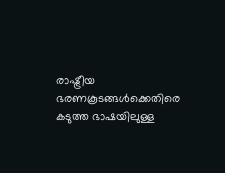രാഷ്ട്രീയ ഭരണകൂടങ്ങൾക്കെതിരെ കടുത്ത ഭാഷയിലുള്ള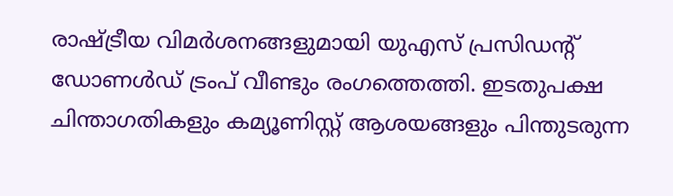രാഷ്ട്രീയ വിമർശനങ്ങളുമായി യുഎസ് പ്രസിഡന്റ് ഡോണൾഡ് ട്രംപ് വീണ്ടും രംഗത്തെത്തി. ഇടതുപക്ഷ ചിന്താഗതികളും കമ്യൂണിസ്റ്റ് ആശയങ്ങളും പിന്തുടരുന്ന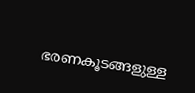ഭരണകൂടങ്ങളുള്ള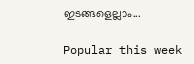ഇടങ്ങളെല്ലാം...

Popular this week